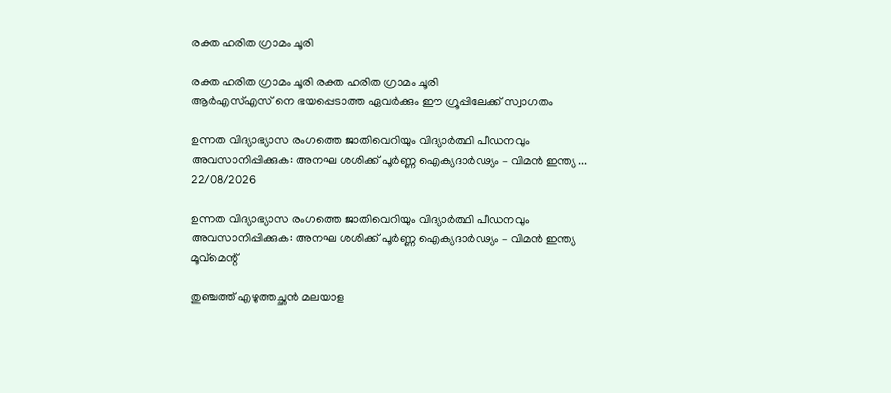രക്ത ഹരിത ഗ്രാമം ചൂരി

രക്ത ഹരിത ഗ്രാമം ചൂരി രക്ത ഹരിത ഗ്രാമം ചൂരി
ആർഎസ്എസ് നെ ഭയപ്പെടാത്ത ഏവർക്കും ഈ ഗ്രൂപ്പിലേക്ക് സ്വാഗതം

ഉന്നത വിദ്യാഭ്യാസ രംഗത്തെ ജാതിവെറിയും വിദ്യാർത്ഥി പീഡനവും അവസാനിപ്പിക്കുക: അനഘ ശശിക്ക് പൂർണ്ണ ഐക്യദാർഢ്യം – വിമൻ ഇന്ത്യ ...
22/08/2026

ഉന്നത വിദ്യാഭ്യാസ രംഗത്തെ ജാതിവെറിയും വിദ്യാർത്ഥി പീഡനവും അവസാനിപ്പിക്കുക: അനഘ ശശിക്ക് പൂർണ്ണ ഐക്യദാർഢ്യം – വിമൻ ഇന്ത്യ മൂവ്മെന്റ്

തുഞ്ചത്ത് എഴുത്തച്ഛൻ മലയാള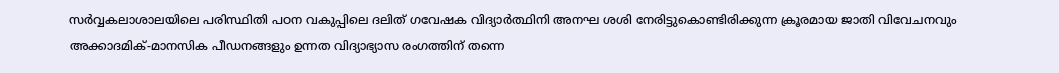സർവ്വകലാശാലയിലെ പരിസ്ഥിതി പഠന വകുപ്പിലെ ദലിത് ഗവേഷക വിദ്യാർത്ഥിനി അനഘ ശശി നേരിട്ടുകൊണ്ടിരിക്കുന്ന ക്രൂരമായ ജാതി വിവേചനവും അക്കാദമിക്-മാനസിക പീഡനങ്ങളും ഉന്നത വിദ്യാഭ്യാസ രംഗത്തിന് തന്നെ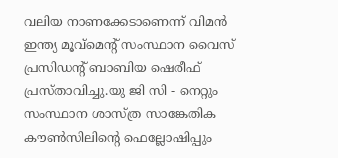വലിയ നാണക്കേടാണെന്ന് വിമൻ ഇന്ത്യ മൂവ്‌മെന്റ് സംസ്ഥാന വൈസ് പ്രസിഡന്റ് ബാബിയ ഷെരീഫ് പ്രസ്താവിച്ചു.യു ജി സി - നെറ്റും സംസ്ഥാന ശാസ്ത്ര സാങ്കേതിക കൗൺസിലിന്റെ ഫെല്ലോഷിപ്പും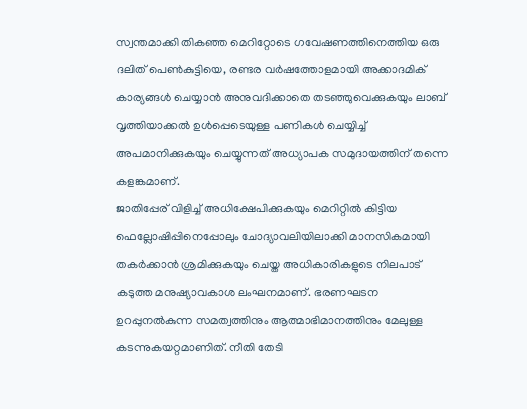സ്വന്തമാക്കി തികഞ്ഞ മെറിറ്റോടെ ഗവേഷണത്തിനെത്തിയ ഒരു ദലിത് പെൺകുട്ടിയെ, രണ്ടര വർഷത്തോളമായി അക്കാദമിക് കാര്യങ്ങൾ ചെയ്യാൻ അനുവദിക്കാതെ തടഞ്ഞുവെക്കുകയും ലാബ് വൃത്തിയാക്കൽ ഉൾപ്പെടെയുള്ള പണികൾ ചെയ്യിച്ച് അപമാനിക്കുകയും ചെയ്യുന്നത് അധ്യാപക സമുദായത്തിന് തന്നെ കളങ്കമാണ്.
ജാതിപ്പേര് വിളിച്ച് അധിക്ഷേപിക്കുകയും മെറിറ്റിൽ കിട്ടിയ ഫെല്ലോഷിപ്പിനെപ്പോലും ചോദ്യാവലിയിലാക്കി മാനസികമായി തകർക്കാൻ ശ്രമിക്കുകയും ചെയ്ത അധികാരികളുടെ നിലപാട് കടുത്ത മനുഷ്യാവകാശ ലംഘനമാണ്. ഭരണഘടന ഉറപ്പുനൽകുന്ന സമത്വത്തിനും ആത്മാഭിമാനത്തിനും മേലുള്ള കടന്നുകയറ്റമാണിത്. നീതി തേടി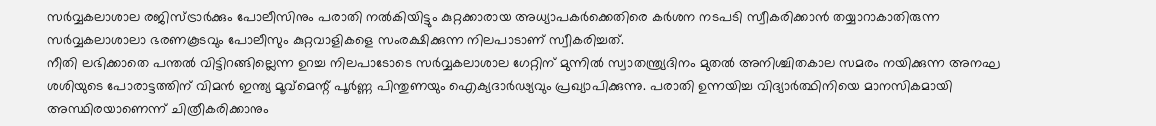സർവ്വകലാശാല രജിസ്ട്രാർക്കും പോലീസിനും പരാതി നൽകിയിട്ടും കുറ്റക്കാരായ അധ്യാപകർക്കെതിരെ കർശന നടപടി സ്വീകരിക്കാൻ തയ്യാറാകാതിരുന്ന സർവ്വകലാശാലാ ഭരണകൂടവും പോലീസും കുറ്റവാളികളെ സംരക്ഷിക്കുന്ന നിലപാടാണ് സ്വീകരിച്ചത്.
നീതി ലഭിക്കാതെ പന്തൽ വിട്ടിറങ്ങില്ലെന്ന ഉറച്ച നിലപാടോടെ സർവ്വകലാശാല ഗേറ്റിന് മുന്നിൽ സ്വാതന്ത്ര്യദിനം മുതൽ അനിശ്ചിതകാല സമരം നയിക്കുന്ന അനഘ ശശിയുടെ പോരാട്ടത്തിന് വിമൻ ഇന്ത്യ മൂവ്‌മെന്റ് പൂർണ്ണ പിന്തുണയും ഐക്യദാർഢ്യവും പ്രഖ്യാപിക്കുന്നു. പരാതി ഉന്നയിച്ച വിദ്യാർത്ഥിനിയെ മാനസികമായി അസ്ഥിരയാണെന്ന് ചിത്രീകരിക്കാനും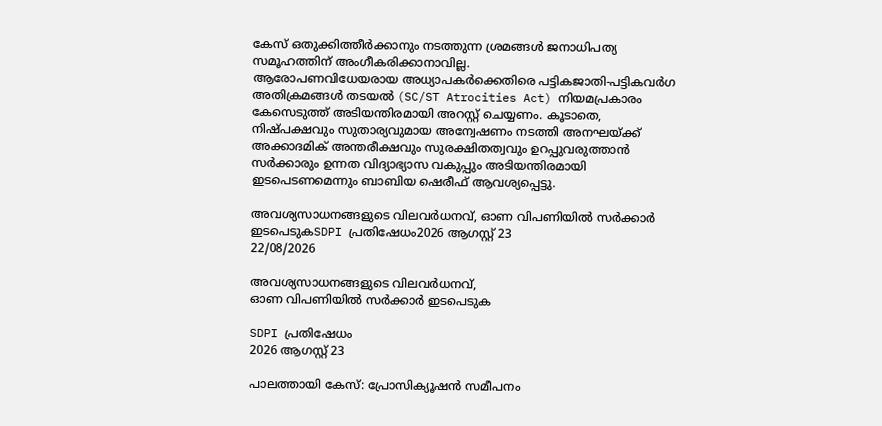കേസ് ഒതുക്കിത്തീർക്കാനും നടത്തുന്ന ശ്രമങ്ങൾ ജനാധിപത്യ സമൂഹത്തിന് അംഗീകരിക്കാനാവില്ല.
ആരോപണവിധേയരായ അധ്യാപകർക്കെതിരെ പട്ടികജാതി-പട്ടികവർഗ അതിക്രമങ്ങൾ തടയൽ (SC/ST Atrocities Act) നിയമപ്രകാരം കേസെടുത്ത് അടിയന്തിരമായി അറസ്റ്റ് ചെയ്യണം. കൂടാതെ, നിഷ്പക്ഷവും സുതാര്യവുമായ അന്വേഷണം നടത്തി അനഘയ്ക്ക് അക്കാദമിക് അന്തരീക്ഷവും സുരക്ഷിതത്വവും ഉറപ്പുവരുത്താൻ സർക്കാരും ഉന്നത വിദ്യാഭ്യാസ വകുപ്പും അടിയന്തിരമായി ഇടപെടണമെന്നും ബാബിയ ഷെരീഫ് ആവശ്യപ്പെട്ടു.

അവശ്യസാധനങ്ങളുടെ വിലവർധനവ്, ഓണ വിപണിയിൽ സർക്കാർ ഇടപെടുകSDPI പ്രതിഷേധം2026 ആഗസ്റ്റ് 23
22/08/2026

അവശ്യസാധനങ്ങളുടെ വിലവർധനവ്,
ഓണ വിപണിയിൽ സർക്കാർ ഇടപെടുക

SDPI പ്രതിഷേധം
2026 ആഗസ്റ്റ് 23

പാലത്തായി കേസ്: പ്രോസിക്യൂഷൻ സമീപനം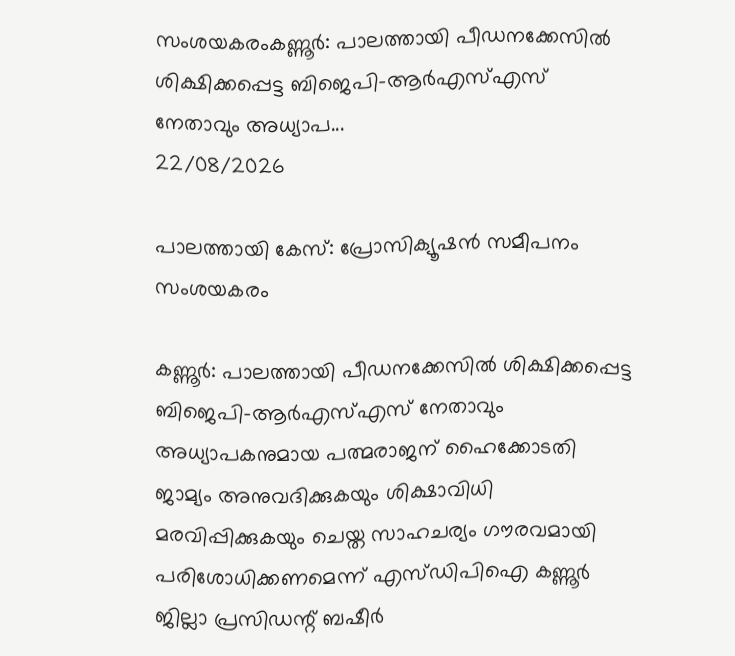സംശയകരംകണ്ണൂർ: പാലത്തായി പീഡനക്കേസിൽ ശിക്ഷിക്കപ്പെട്ട ബിജെപി–ആർഎസ്എസ് നേതാവും അധ്യാപ...
22/08/2026

പാലത്തായി കേസ്: പ്രോസിക്യൂഷൻ സമീപനം സംശയകരം

കണ്ണൂർ: പാലത്തായി പീഡനക്കേസിൽ ശിക്ഷിക്കപ്പെട്ട ബിജെപി–ആർഎസ്എസ് നേതാവും അധ്യാപകനുമായ പത്മരാജന് ഹൈക്കോടതി ജാമ്യം അനുവദിക്കുകയും ശിക്ഷാവിധി മരവിപ്പിക്കുകയും ചെയ്ത സാഹചര്യം ഗൗരവമായി പരിശോധിക്കണമെന്ന് എസ്‌ഡിപിഐ കണ്ണൂർ ജില്ലാ പ്രസിഡന്റ് ബഷീർ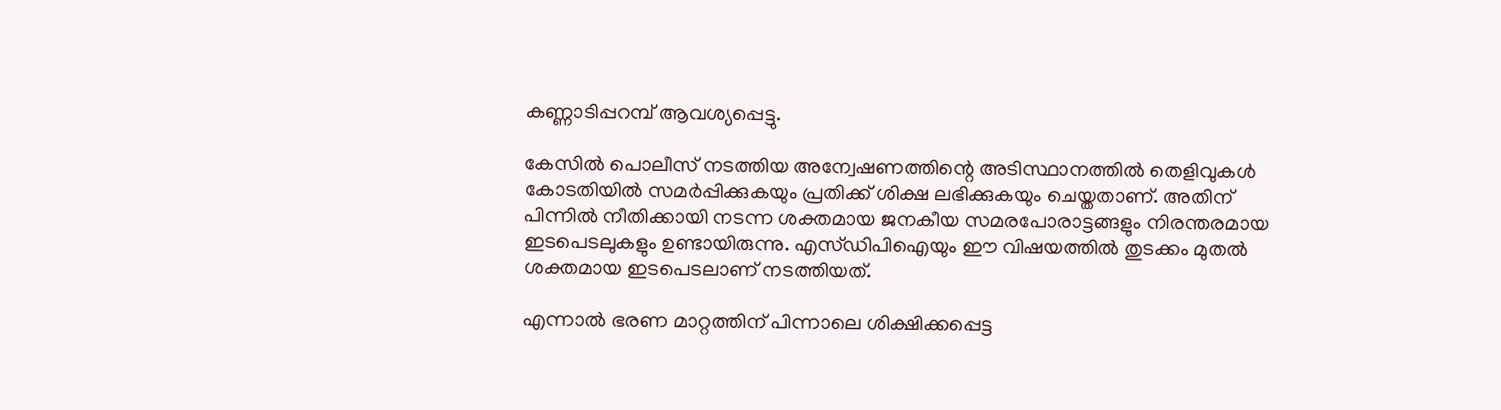കണ്ണാടിപ്പറമ്പ് ആവശ്യപ്പെട്ടു.

കേസിൽ പൊലീസ് നടത്തിയ അന്വേഷണത്തിന്റെ അടിസ്ഥാനത്തിൽ തെളിവുകൾ കോടതിയിൽ സമർപ്പിക്കുകയും പ്രതിക്ക് ശിക്ഷ ലഭിക്കുകയും ചെയ്തതാണ്. അതിന് പിന്നിൽ നീതിക്കായി നടന്ന ശക്തമായ ജനകീയ സമരപോരാട്ടങ്ങളും നിരന്തരമായ ഇടപെടലുകളും ഉണ്ടായിരുന്നു. എസ്‌ഡിപിഐയും ഈ വിഷയത്തിൽ തുടക്കം മുതൽ ശക്തമായ ഇടപെടലാണ് നടത്തിയത്.

എന്നാൽ ഭരണ മാറ്റത്തിന് പിന്നാലെ ശിക്ഷിക്കപ്പെട്ട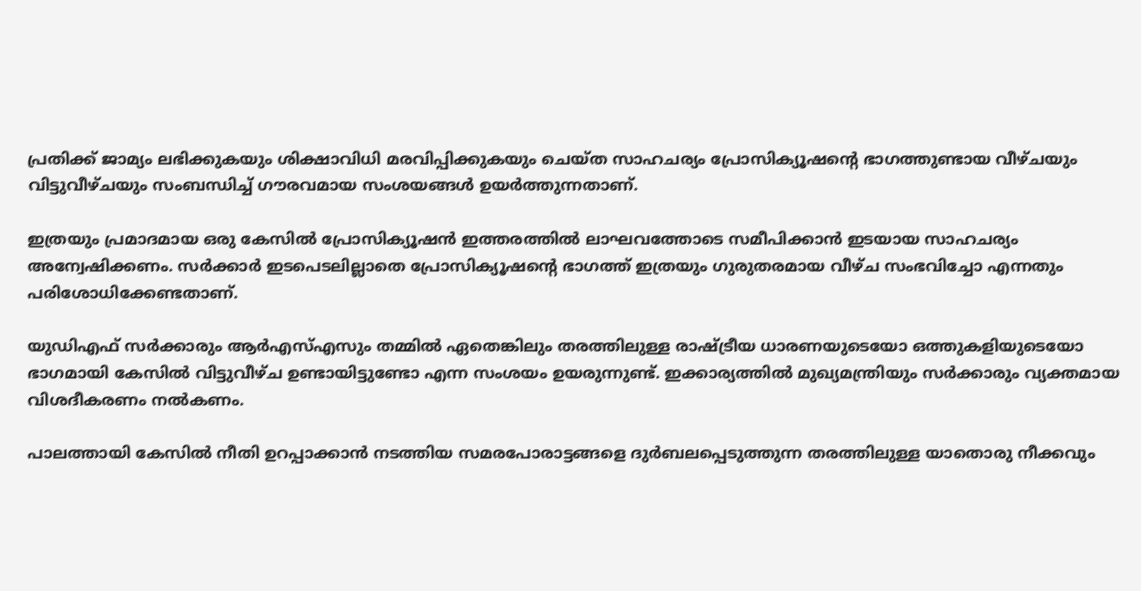പ്രതിക്ക് ജാമ്യം ലഭിക്കുകയും ശിക്ഷാവിധി മരവിപ്പിക്കുകയും ചെയ്ത സാഹചര്യം പ്രോസിക്യൂഷന്റെ ഭാഗത്തുണ്ടായ വീഴ്ചയും വിട്ടുവീഴ്ചയും സംബന്ധിച്ച് ഗൗരവമായ സംശയങ്ങൾ ഉയർത്തുന്നതാണ്.

ഇത്രയും പ്രമാദമായ ഒരു കേസിൽ പ്രോസിക്യൂഷൻ ഇത്തരത്തിൽ ലാഘവത്തോടെ സമീപിക്കാൻ ഇടയായ സാഹചര്യം അന്വേഷിക്കണം. സർക്കാർ ഇടപെടലില്ലാതെ പ്രോസിക്യൂഷന്റെ ഭാഗത്ത് ഇത്രയും ഗുരുതരമായ വീഴ്ച സംഭവിച്ചോ എന്നതും പരിശോധിക്കേണ്ടതാണ്.

യുഡിഎഫ് സർക്കാരും ആർഎസ്എസും തമ്മിൽ ഏതെങ്കിലും തരത്തിലുള്ള രാഷ്ട്രീയ ധാരണയുടെയോ ഒത്തുകളിയുടെയോ ഭാഗമായി കേസിൽ വിട്ടുവീഴ്ച ഉണ്ടായിട്ടുണ്ടോ എന്ന സംശയം ഉയരുന്നുണ്ട്. ഇക്കാര്യത്തിൽ മുഖ്യമന്ത്രിയും സർക്കാരും വ്യക്തമായ വിശദീകരണം നൽകണം.

പാലത്തായി കേസിൽ നീതി ഉറപ്പാക്കാൻ നടത്തിയ സമരപോരാട്ടങ്ങളെ ദുർബലപ്പെടുത്തുന്ന തരത്തിലുള്ള യാതൊരു നീക്കവും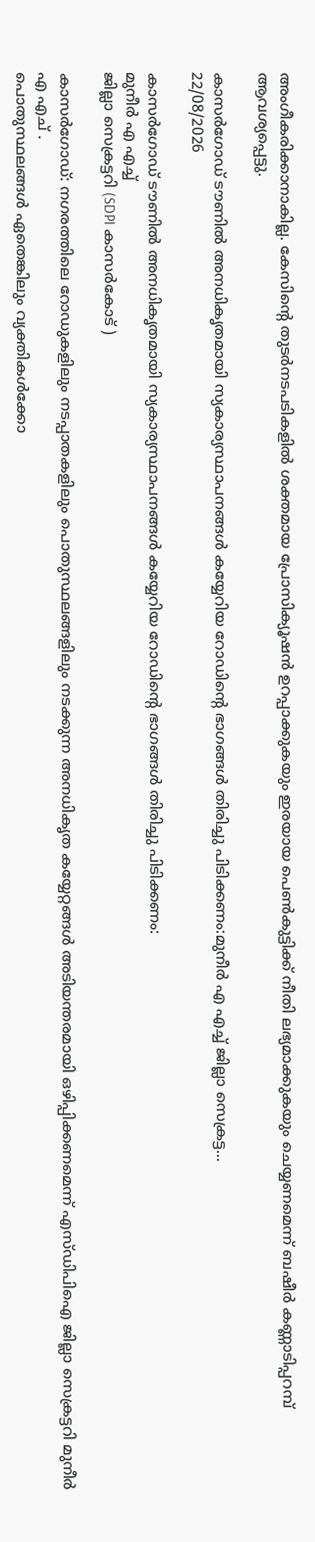അംഗീകരിക്കാനാകില്ല. കേസിന്റെ തുടർനടപടികളിൽ ശക്തമായ പ്രോസിക്യൂഷൻ ഉറപ്പാക്കുകയും ഇരയായ പെൺകുട്ടിക്ക് നീതി ലഭ്യമാക്കുകയും ചെയ്യണമെന്ന് ബഷീർ കണ്ണാടിപ്പറമ്പ് ആവശ്യപ്പെട്ടു.

കാസർഗോഡ് ടൗണിൽ അനധികൃതമായി സ്യകാര്യസ്ഥാപനങ്ങൾ കയ്യേറിയ റോഡിൻ്റെ ഭാഗങ്ങൾ തിരിച്ചു പിടിക്കണം:മുനീർ എ എച്ച് ജില്ലാ സെക്രട്ട...
22/08/2026

കാസർഗോഡ് ടൗണിൽ അനധികൃതമായി സ്യകാര്യസ്ഥാപനങ്ങൾ കയ്യേറിയ റോഡിൻ്റെ ഭാഗങ്ങൾ തിരിച്ചു പിടിക്കണം:
മുനീർ എ എച്ച്
ജില്ലാ സെക്രട്ടറി (SDPI കാസർകോട് )

കാസർഗോഡ്: നഗരത്തിലെ റോഡുകളിലും നടപ്പാതകളിലും പൊതുസ്ഥലങ്ങളിലും നടക്കുന്ന അനധികൃത കയ്യേറ്റങ്ങൾ അടിയന്തരമായി ഒഴിപ്പിക്കണമെന്ന് എസ്‌ഡിപിഐ ജില്ലാ സെക്രട്ടറി മുനീർ എ എച് .
പൊതുസ്ഥലങ്ങൾ ഏതെങ്കിലും വ്യക്തികൾക്കോ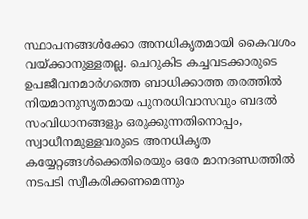സ്ഥാപനങ്ങൾക്കോ അനധികൃതമായി കൈവശം വയ്ക്കാനുള്ളതല്ല. ചെറുകിട കച്ചവടക്കാരുടെ ഉപജീവനമാർഗത്തെ ബാധിക്കാത്ത തരത്തിൽ നിയമാനുസൃതമായ പുനരധിവാസവും ബദൽ സംവിധാനങ്ങളും ഒരുക്കുന്നതിനൊപ്പം, സ്വാധീനമുള്ളവരുടെ അനധികൃത കയ്യേറ്റങ്ങൾക്കെതിരെയും ഒരേ മാനദണ്ഡത്തിൽ നടപടി സ്വീകരിക്കണമെന്നും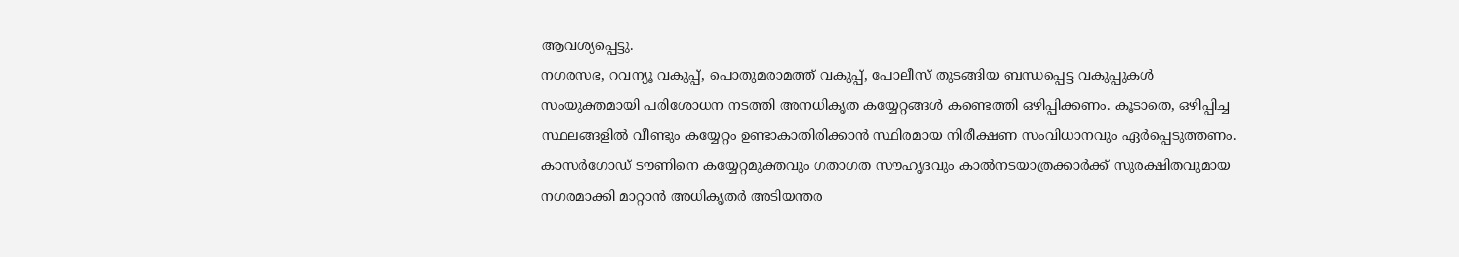ആവശ്യപ്പെട്ടു.
നഗരസഭ, റവന്യൂ വകുപ്പ്, പൊതുമരാമത്ത് വകുപ്പ്, പോലീസ് തുടങ്ങിയ ബന്ധപ്പെട്ട വകുപ്പുകൾ സംയുക്തമായി പരിശോധന നടത്തി അനധികൃത കയ്യേറ്റങ്ങൾ കണ്ടെത്തി ഒഴിപ്പിക്കണം. കൂടാതെ, ഒഴിപ്പിച്ച സ്ഥലങ്ങളിൽ വീണ്ടും കയ്യേറ്റം ഉണ്ടാകാതിരിക്കാൻ സ്ഥിരമായ നിരീക്ഷണ സംവിധാനവും ഏർപ്പെടുത്തണം.
കാസർഗോഡ് ടൗണിനെ കയ്യേറ്റമുക്തവും ഗതാഗത സൗഹൃദവും കാൽനടയാത്രക്കാർക്ക് സുരക്ഷിതവുമായ നഗരമാക്കി മാറ്റാൻ അധികൃതർ അടിയന്തര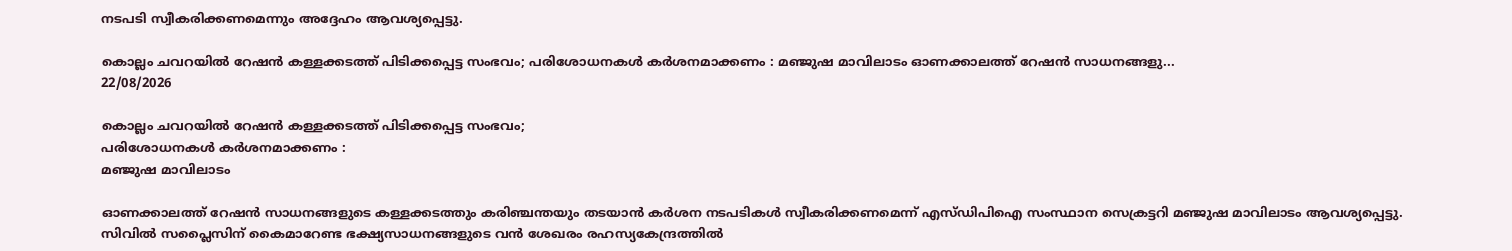നടപടി സ്വീകരിക്കണമെന്നും അദ്ദേഹം ആവശ്യപ്പെട്ടു.

കൊല്ലം ചവറയിൽ റേഷൻ കള്ളക്കടത്ത് പിടിക്കപ്പെട്ട സംഭവം; പരിശോധനകൾ കർശനമാക്കണം : മഞ്ജുഷ മാവിലാടം ഓണക്കാലത്ത് റേഷൻ സാധനങ്ങളു...
22/08/2026

കൊല്ലം ചവറയിൽ റേഷൻ കള്ളക്കടത്ത് പിടിക്കപ്പെട്ട സംഭവം;
പരിശോധനകൾ കർശനമാക്കണം :
മഞ്ജുഷ മാവിലാടം

ഓണക്കാലത്ത് റേഷൻ സാധനങ്ങളുടെ കള്ളക്കടത്തും കരിഞ്ചന്തയും തടയാൻ കർശന നടപടികൾ സ്വീകരിക്കണമെന്ന് എസ്ഡിപിഐ സംസ്ഥാന സെക്രട്ടറി മഞ്ജുഷ മാവിലാടം ആവശ്യപ്പെട്ടു.
സിവിൽ സപ്ലൈസിന് കൈമാറേണ്ട ഭക്ഷ്യസാധനങ്ങളുടെ വൻ ശേഖരം രഹസ്യകേന്ദ്രത്തിൽ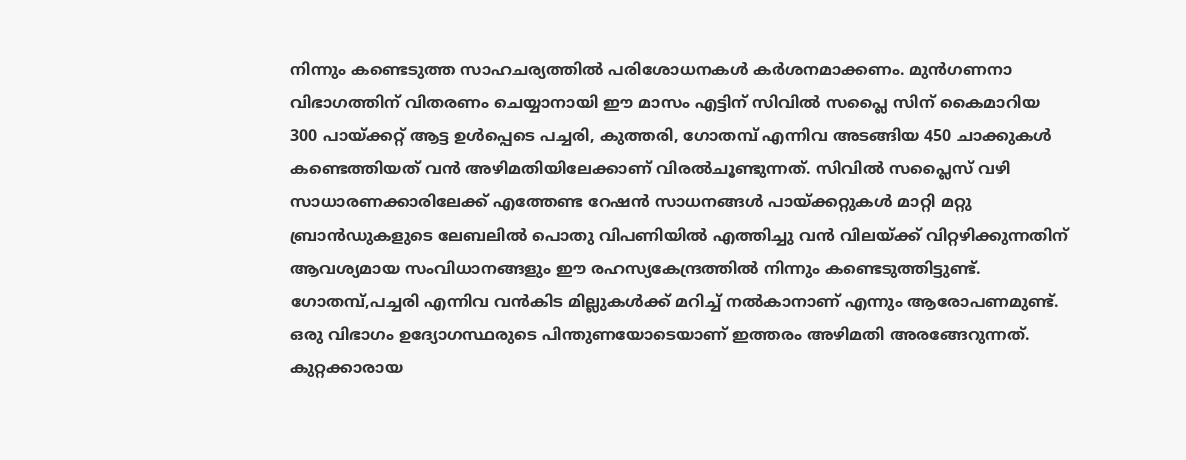നിന്നും കണ്ടെടുത്ത സാഹചര്യത്തിൽ പരിശോധനകൾ കർശനമാക്കണം. മുൻഗണനാ വിഭാഗത്തിന് വിതരണം ചെയ്യാനായി ഈ മാസം എട്ടിന് സിവിൽ സപ്ലൈ സിന് കൈമാറിയ 300 പായ്ക്കറ്റ് ആട്ട ഉൾപ്പെടെ പച്ചരി, കുത്തരി, ഗോതമ്പ് എന്നിവ അടങ്ങിയ 450 ചാക്കുകൾ കണ്ടെത്തിയത് വൻ അഴിമതിയിലേക്കാണ് വിരൽചൂണ്ടുന്നത്. സിവിൽ സപ്ലൈസ് വഴി സാധാരണക്കാരിലേക്ക് എത്തേണ്ട റേഷൻ സാധനങ്ങൾ പായ്ക്കറ്റുകൾ മാറ്റി മറ്റു ബ്രാൻഡുകളുടെ ലേബലിൽ പൊതു വിപണിയിൽ എത്തിച്ചു വൻ വിലയ്ക്ക് വിറ്റഴിക്കുന്നതിന് ആവശ്യമായ സംവിധാനങ്ങളും ഈ രഹസ്യകേന്ദ്രത്തിൽ നിന്നും കണ്ടെടുത്തിട്ടുണ്ട്. ഗോതമ്പ്,പച്ചരി എന്നിവ വൻകിട മില്ലുകൾക്ക് മറിച്ച് നൽകാനാണ് എന്നും ആരോപണമുണ്ട്. ഒരു വിഭാഗം ഉദ്യോഗസ്ഥരുടെ പിന്തുണയോടെയാണ് ഇത്തരം അഴിമതി അരങ്ങേറുന്നത്. കുറ്റക്കാരായ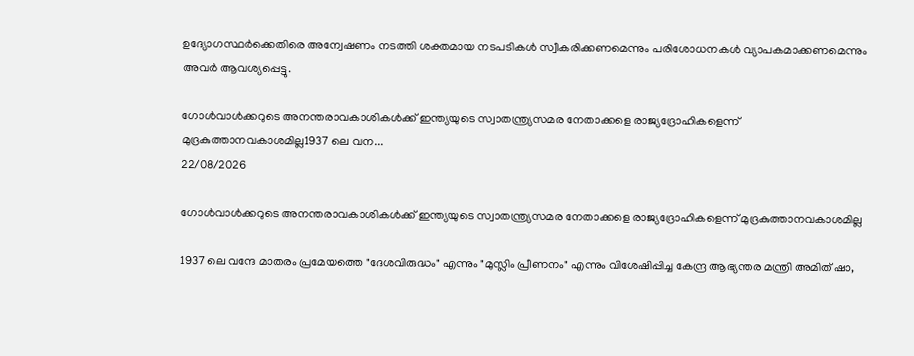ഉദ്യോഗസ്ഥർക്കെതിരെ അന്വേഷണം നടത്തി ശക്തമായ നടപടികൾ സ്വീകരിക്കണമെന്നും പരിശോധനകൾ വ്യാപകമാക്കണമെന്നും അവർ ആവശ്യപ്പെട്ടു.

ഗോൾവാൾക്കറുടെ അനന്തരാവകാശികൾക്ക് ഇന്ത്യയുടെ സ്വാതന്ത്ര്യസമര നേതാക്കളെ രാജ്യദ്രോഹികളെന്ന് മുദ്രകുത്താനവകാശമില്ല1937 ലെ വന...
22/08/2026

ഗോൾവാൾക്കറുടെ അനന്തരാവകാശികൾക്ക് ഇന്ത്യയുടെ സ്വാതന്ത്ര്യസമര നേതാക്കളെ രാജ്യദ്രോഹികളെന്ന് മുദ്രകുത്താനവകാശമില്ല

1937 ലെ വന്ദേ മാതരം പ്രമേയത്തെ "ദേശവിരുദ്ധം" എന്നും "മുസ്ലിം പ്രീണനം" എന്നും വിശേഷിപ്പിച്ച കേന്ദ്ര ആഭ്യന്തര മന്ത്രി അമിത് ഷാ,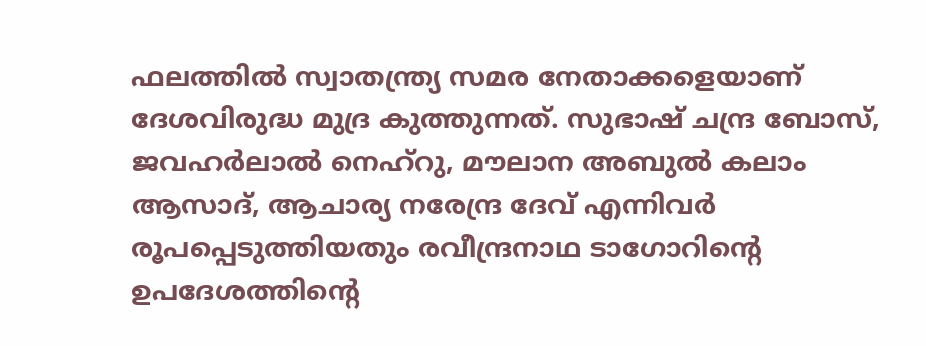ഫലത്തില്‍ സ്വാതന്ത്ര്യ സമര നേതാക്കളെയാണ് ദേശവിരുദ്ധ മുദ്ര കുത്തുന്നത്. സുഭാഷ് ചന്ദ്ര ബോസ്, ജവഹർലാൽ നെഹ്റു, മൗലാന അബുൽ കലാം ആസാദ്, ആചാര്യ നരേന്ദ്ര ദേവ് എന്നിവർ രൂപപ്പെടുത്തിയതും രവീന്ദ്രനാഥ ടാഗോറിന്റെ ഉപദേശത്തിന്റെ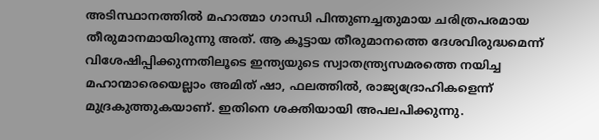അടിസ്ഥാനത്തിൽ മഹാത്മാ ഗാന്ധി പിന്തുണച്ചതുമായ ചരിത്രപരമായ തീരുമാനമായിരുന്നു അത്. ആ കൂട്ടായ തീരുമാനത്തെ ദേശവിരുദ്ധമെന്ന് വിശേഷിപ്പിക്കുന്നതിലൂടെ ഇന്ത്യയുടെ സ്വാതന്ത്ര്യസമരത്തെ നയിച്ച മഹാന്മാരെയെല്ലാം അമിത് ഷാ, ഫലത്തിൽ, രാജ്യദ്രോഹികളെന്ന് മുദ്രകുത്തുകയാണ്. ഇതിനെ ശക്തിയായി അപലപിക്കുന്നു.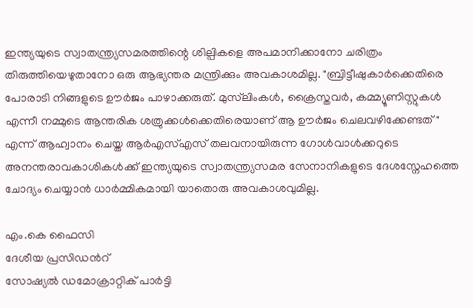ഇന്ത്യയുടെ സ്വാതന്ത്ര്യസമരത്തിന്റെ ശില്പികളെ അപമാനിക്കാനോ ചരിത്രം തിരുത്തിയെഴുതാനോ ഒരു ആഭ്യന്തര മന്ത്രിക്കും അവകാശമില്ല. "ബ്രിട്ടീഷുകാർക്കെതിരെ പോരാടി നിങ്ങളുടെ ഊർജം പാഴാക്കരുത്. മുസ്‌ലിംകൾ, ക്രൈസ്തവർ, കമ്മ്യൂണിസ്റ്റുകൾ എന്നീ നമ്മുടെ ആന്തരിക ശത്രുക്കൾക്കെതിരെയാണ് ആ ഊർജം ചെലവഴിക്കേണ്ടത്" എന്ന് ആഹ്വാനം ചെയ്ത ആർഎസ്എസ് തലവനായിരുന്ന ഗോൾവാൾക്കറുടെ അനന്തരാവകാശികൾക്ക് ഇന്ത്യയുടെ സ്വാതന്ത്ര്യസമര സേനാനികളുടെ ദേശസ്നേഹത്തെ ചോദ്യം ചെയ്യാൻ ധാർമ്മികമായി യാതൊരു അവകാശവുമില്ല.

എം.കെ ഫൈസി
ദേശീയ പ്രസിഡന്‍റ്
സോഷ്യല്‍ ഡമോക്രാറ്റിക് പാര്‍ട്ടി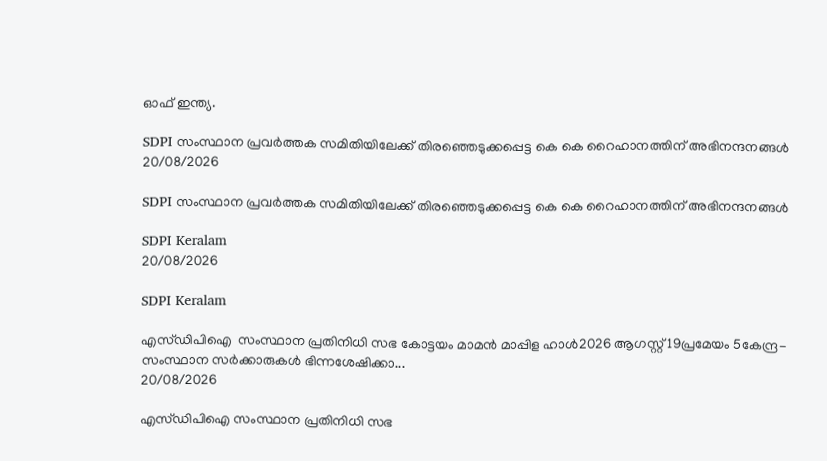ഓഫ് ഇന്ത്യ.

SDPI സംസ്ഥാന പ്രവർത്തക സമിതിയിലേക്ക് തിരഞ്ഞെടുക്കപ്പെട്ട കെ കെ റൈഹാനത്തിന് അഭിനന്ദനങ്ങൾ
20/08/2026

SDPI സംസ്ഥാന പ്രവർത്തക സമിതിയിലേക്ക് തിരഞ്ഞെടുക്കപ്പെട്ട കെ കെ റൈഹാനത്തിന് അഭിനന്ദനങ്ങൾ

SDPI Keralam
20/08/2026

SDPI Keralam

എസ്ഡിപിഐ  സംസ്ഥാന പ്രതിനിധി സഭ കോട്ടയം മാമൻ മാപ്പിള ഹാൾ2026 ആഗസ്റ്റ് 19പ്രമേയം 5കേന്ദ്ര-സംസ്ഥാന സർക്കാരുകൾ ഭിന്നശേഷിക്കാ...
20/08/2026

എസ്ഡിപിഐ സംസ്ഥാന പ്രതിനിധി സഭ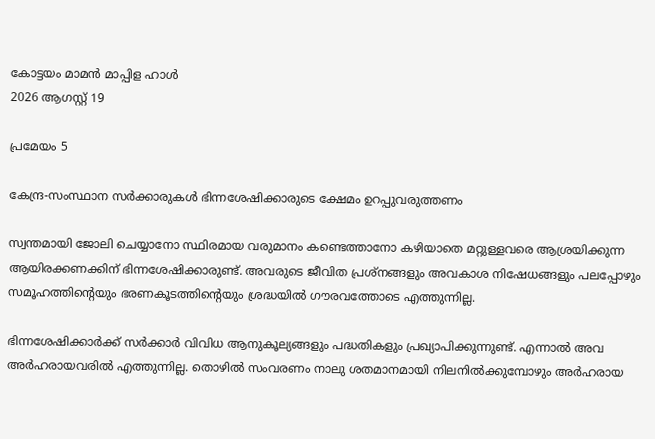കോട്ടയം മാമൻ മാപ്പിള ഹാൾ
2026 ആഗസ്റ്റ് 19

പ്രമേയം 5

കേന്ദ്ര-സംസ്ഥാന സർക്കാരുകൾ ഭിന്നശേഷിക്കാരുടെ ക്ഷേമം ഉറപ്പുവരുത്തണം

സ്വന്തമായി ജോലി ചെയ്യാനോ സ്ഥിരമായ വരുമാനം കണ്ടെത്താനോ കഴിയാതെ മറ്റുള്ളവരെ ആശ്രയിക്കുന്ന ആയിരക്കണക്കിന് ഭിന്നശേഷിക്കാരുണ്ട്. അവരുടെ ജീവിത പ്രശ്നങ്ങളും അവകാശ നിഷേധങ്ങളും പലപ്പോഴും സമൂഹത്തിന്റെയും ഭരണകൂടത്തിന്റെയും ശ്രദ്ധയിൽ ഗൗരവത്തോടെ എത്തുന്നില്ല.

ഭിന്നശേഷിക്കാർക്ക് സർക്കാർ വിവിധ ആനുകൂല്യങ്ങളും പദ്ധതികളും പ്രഖ്യാപിക്കുന്നുണ്ട്. എന്നാൽ അവ അർഹരായവരിൽ എത്തുന്നില്ല. തൊഴിൽ സംവരണം നാലു ശതമാനമായി നിലനിൽക്കുമ്പോഴും അർഹരായ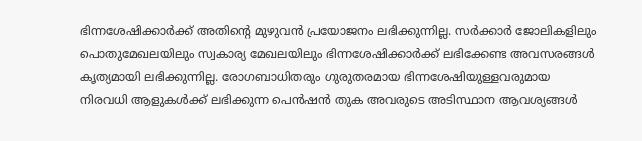ഭിന്നശേഷിക്കാർക്ക് അതിന്റെ മുഴുവൻ പ്രയോജനം ലഭിക്കുന്നില്ല. സർക്കാർ ജോലികളിലും പൊതുമേഖലയിലും സ്വകാര്യ മേഖലയിലും ഭിന്നശേഷിക്കാർക്ക് ലഭിക്കേണ്ട അവസരങ്ങൾ കൃത്യമായി ലഭിക്കുന്നില്ല. രോഗബാധിതരും ഗുരുതരമായ ഭിന്നശേഷിയുള്ളവരുമായ നിരവധി ആളുകൾക്ക് ലഭിക്കുന്ന പെൻഷൻ തുക അവരുടെ അടിസ്ഥാന ആവശ്യങ്ങൾ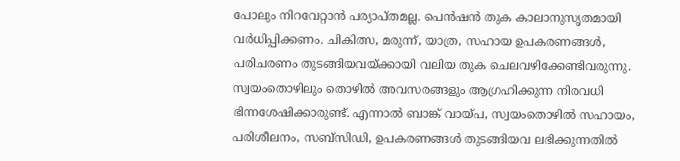പോലും നിറവേറ്റാൻ പര്യാപ്തമല്ല. പെൻഷൻ തുക കാലാനുസൃതമായി വർധിപ്പിക്കണം. ചികിത്സ, മരുന്ന്, യാത്ര, സഹായ ഉപകരണങ്ങൾ, പരിചരണം തുടങ്ങിയവയ്ക്കായി വലിയ തുക ചെലവഴിക്കേണ്ടിവരുന്നു. സ്വയംതൊഴിലും തൊഴിൽ അവസരങ്ങളും ആഗ്രഹിക്കുന്ന നിരവധി ഭിന്നശേഷിക്കാരുണ്ട്. എന്നാൽ ബാങ്ക് വായ്പ, സ്വയംതൊഴിൽ സഹായം, പരിശീലനം, സബ്സിഡി, ഉപകരണങ്ങൾ തുടങ്ങിയവ ലഭിക്കുന്നതിൽ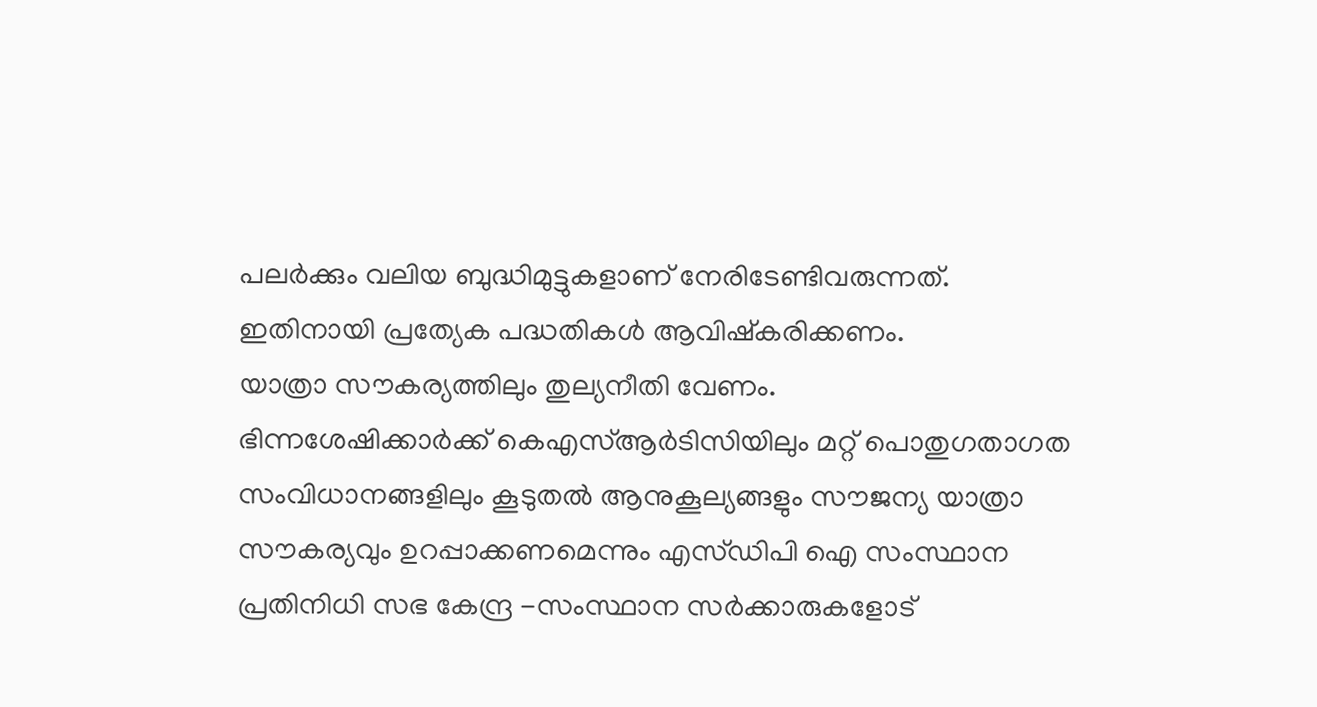പലർക്കും വലിയ ബുദ്ധിമുട്ടുകളാണ് നേരിടേണ്ടിവരുന്നത്. ഇതിനായി പ്രത്യേക പദ്ധതികൾ ആവിഷ്കരിക്കണം.
യാത്രാ സൗകര്യത്തിലും തുല്യനീതി വേണം.
ഭിന്നശേഷിക്കാർക്ക് കെഎസ്ആർടിസിയിലും മറ്റ് പൊതുഗതാഗത സംവിധാനങ്ങളിലും കൂടുതൽ ആനുകൂല്യങ്ങളും സൗജന്യ യാത്രാ സൗകര്യവും ഉറപ്പാക്കണമെന്നും എസ്ഡിപി ഐ സംസ്ഥാന പ്രതിനിധി സഭ കേന്ദ്ര -സംസ്ഥാന സർക്കാരുകളോട്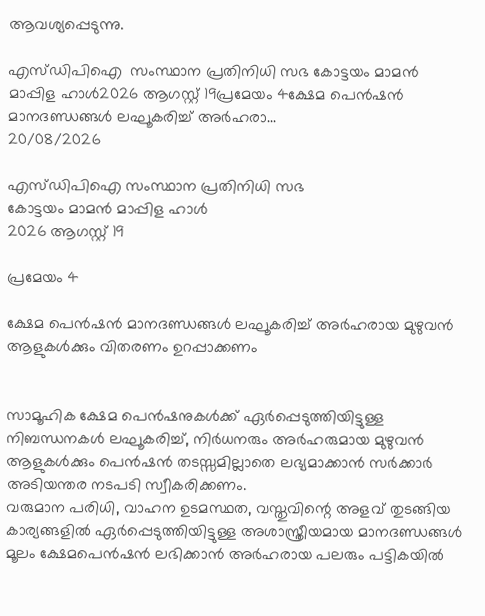ആവശ്യപ്പെടുന്നു.

എസ്ഡിപിഐ  സംസ്ഥാന പ്രതിനിധി സഭ കോട്ടയം മാമൻ മാപ്പിള ഹാൾ2026 ആഗസ്റ്റ് 19പ്രമേയം 4ക്ഷേമ പെൻഷൻ മാനദണ്ഡങ്ങൾ ലഘൂകരിച്ച് അർഹരാ...
20/08/2026

എസ്ഡിപിഐ സംസ്ഥാന പ്രതിനിധി സഭ
കോട്ടയം മാമൻ മാപ്പിള ഹാൾ
2026 ആഗസ്റ്റ് 19

പ്രമേയം 4

ക്ഷേമ പെൻഷൻ മാനദണ്ഡങ്ങൾ ലഘൂകരിച്ച് അർഹരായ മുഴുവൻ ആളുകൾക്കും വിതരണം ഉറപ്പാക്കണം


സാമൂഹിക ക്ഷേമ പെൻഷനുകൾക്ക് ഏർപ്പെടുത്തിയിട്ടുള്ള നിബന്ധനകൾ ലഘൂകരിച്ച്, നിർധനരും അർഹരുമായ മുഴുവൻ ആളുകൾക്കും പെൻഷൻ തടസ്സമില്ലാതെ ലഭ്യമാക്കാൻ സർക്കാർ അടിയന്തര നടപടി സ്വീകരിക്കണം.
വരുമാന പരിധി, വാഹന ഉടമസ്ഥത, വസ്തുവിന്റെ അളവ് തുടങ്ങിയ കാര്യങ്ങളിൽ ഏർപ്പെടുത്തിയിട്ടുള്ള അശാസ്ത്രീയമായ മാനദണ്ഡങ്ങൾ മൂലം ക്ഷേമപെൻഷൻ ലഭിക്കാൻ അർഹരായ പലരും പട്ടികയിൽ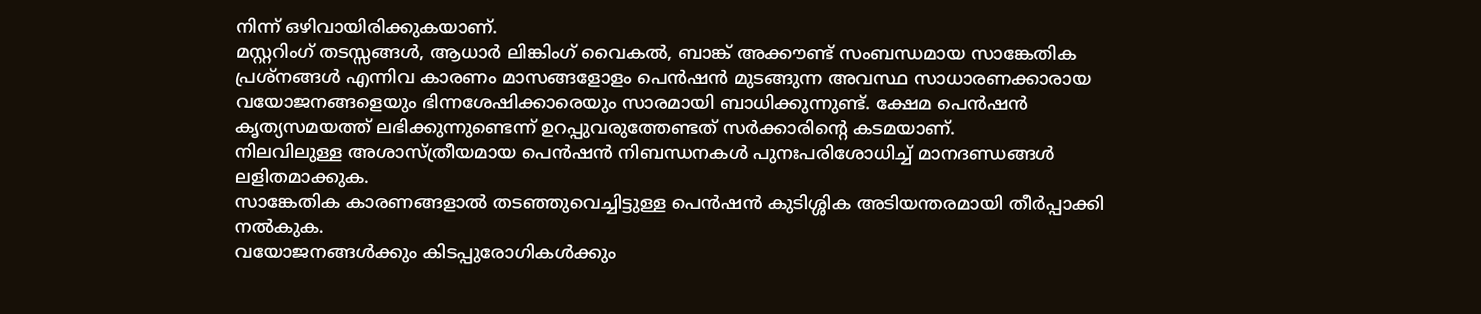നിന്ന് ഒഴിവായിരിക്കുകയാണ്.
മസ്റ്ററിംഗ് തടസ്സങ്ങൾ, ആധാർ ലിങ്കിംഗ് വൈകൽ, ബാങ്ക് അക്കൗണ്ട് സംബന്ധമായ സാങ്കേതിക പ്രശ്നങ്ങൾ എന്നിവ കാരണം മാസങ്ങളോളം പെൻഷൻ മുടങ്ങുന്ന അവസ്ഥ സാധാരണക്കാരായ വയോജനങ്ങളെയും ഭിന്നശേഷിക്കാരെയും സാരമായി ബാധിക്കുന്നുണ്ട്. ക്ഷേമ പെൻഷൻ കൃത്യസമയത്ത് ലഭിക്കുന്നുണ്ടെന്ന് ഉറപ്പുവരുത്തേണ്ടത് സർക്കാരിൻ്റെ കടമയാണ്.
നിലവിലുള്ള അശാസ്ത്രീയമായ പെൻഷൻ നിബന്ധനകൾ പുനഃപരിശോധിച്ച് മാനദണ്ഡങ്ങൾ ലളിതമാക്കുക.
സാങ്കേതിക കാരണങ്ങളാൽ തടഞ്ഞുവെച്ചിട്ടുള്ള പെൻഷൻ കുടിശ്ശിക അടിയന്തരമായി തീർപ്പാക്കി നൽകുക.
വയോജനങ്ങൾക്കും കിടപ്പുരോഗികൾക്കും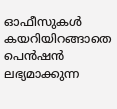ഓഫീസുകൾ കയറിയിറങ്ങാതെ പെൻഷൻ ലഭ്യമാക്കുന്ന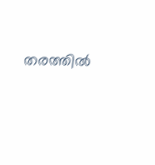തരത്തിൽ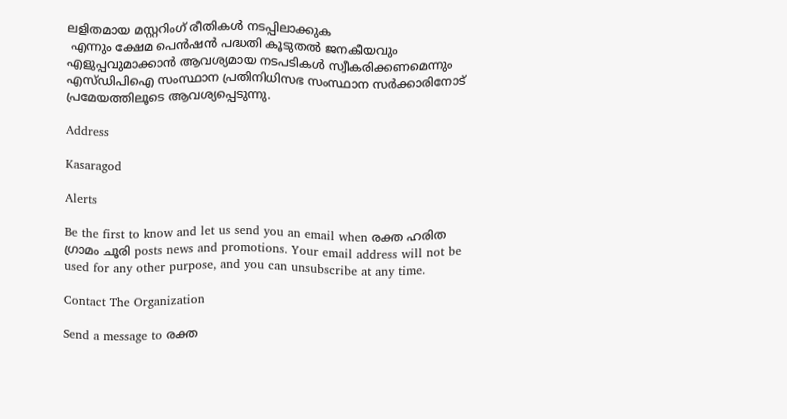ലളിതമായ മസ്റ്ററിംഗ് രീതികൾ നടപ്പിലാക്കുക
 എന്നും ക്ഷേമ പെൻഷൻ പദ്ധതി കൂടുതൽ ജനകീയവും എളുപ്പവുമാക്കാൻ ആവശ്യമായ നടപടികൾ സ്വീകരിക്കണമെന്നും എസ്ഡിപിഐ സംസ്ഥാന പ്രതിനിധിസഭ സംസ്ഥാന സർക്കാരിനോട് പ്രമേയത്തിലൂടെ ആവശ്യപ്പെടുന്നു.

Address

Kasaragod

Alerts

Be the first to know and let us send you an email when രക്ത ഹരിത ഗ്രാമം ചൂരി posts news and promotions. Your email address will not be used for any other purpose, and you can unsubscribe at any time.

Contact The Organization

Send a message to രക്ത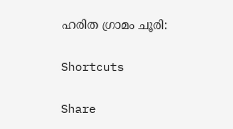ഹരിത ഗ്രാമം ചൂരി:

Shortcuts

Share